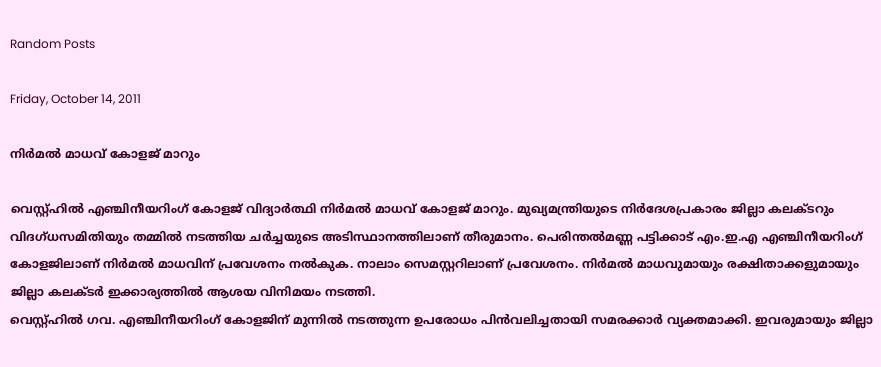Random Posts

Friday, October 14, 2011

നിര്‍മല്‍ മാധവ് കോളജ് മാറും

വെസ്റ്റ്ഹില്‍ എഞ്ചിനീയറിംഗ് കോളജ് വിദ്യാര്‍ത്ഥി നിര്‍മല്‍ മാധവ് കോളജ് മാറും. മുഖ്യമന്ത്രിയുടെ നിര്‍ദേശപ്രകാരം ജില്ലാ കലക്ടറും വിദഗ്ധസമിതിയും തമ്മില്‍ നടത്തിയ ചര്‍ച്ചയുടെ അടിസ്ഥാനത്തിലാണ് തീരുമാനം. പെരിന്തല്‍മണ്ണ പട്ടിക്കാട് എം.ഇ.എ എഞ്ചിനീയറിംഗ് കോളജിലാണ് നിര്‍മല്‍ മാധവിന് പ്രവേശനം നല്‍കുക. നാലാം സെമസ്റ്ററിലാണ് പ്രവേശനം. നിര്‍മല്‍ മാധവുമായും രക്ഷിതാക്കളുമായും ജില്ലാ കലക്ടര്‍ ഇക്കാര്യത്തില്‍ ആശയ വിനിമയം നടത്തി.
വെസ്റ്റ്ഹില്‍ ഗവ. എഞ്ചിനീയറിംഗ് കോളജിന് മുന്നില്‍ നടത്തുന്ന ഉപരോധം പിന്‍വലിച്ചതായി സമരക്കാര്‍ വ്യക്തമാക്കി. ഇവരുമായും ജില്ലാ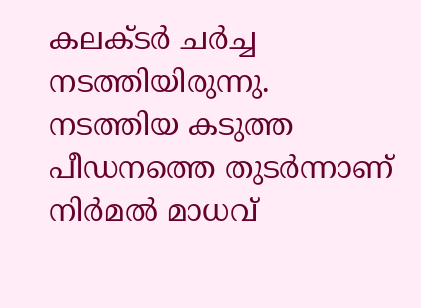കലക്ടര്‍ ചര്‍ച്ച നടത്തിയിരുന്നു. നടത്തിയ കടുത്ത പീഡനത്തെ തുടര്‍ന്നാണ് നിര്‍മല്‍ മാധവ്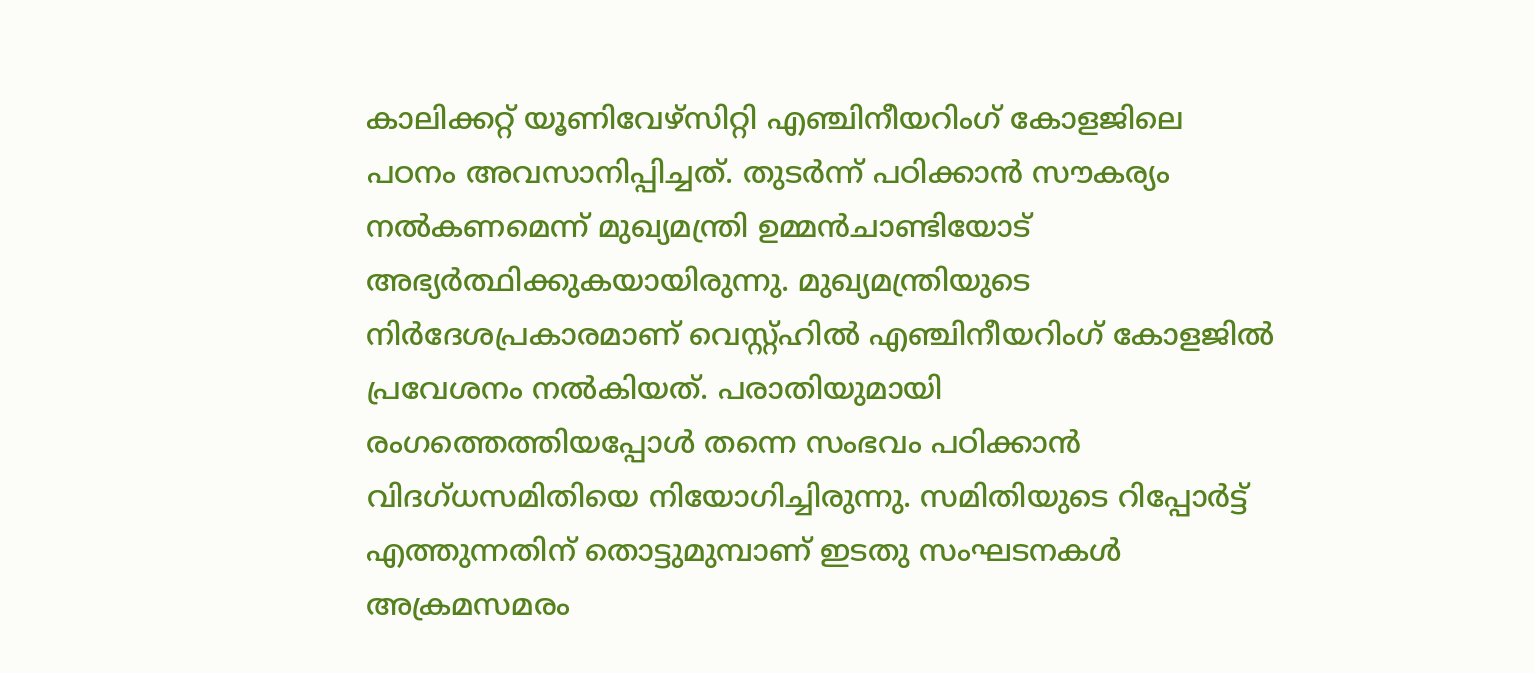കാലിക്കറ്റ് യൂണിവേഴ്സിറ്റി എഞ്ചിനീയറിംഗ് കോളജിലെ പഠനം അവസാനിപ്പിച്ചത്. തുടര്‍ന്ന് പഠിക്കാന്‍ സൗകര്യം നല്‍കണമെന്ന് മുഖ്യമന്ത്രി ഉമ്മന്‍ചാണ്ടിയോട് അഭ്യര്‍ത്ഥിക്കുകയായിരുന്നു. മുഖ്യമന്ത്രിയുടെ നിര്‍ദേശപ്രകാരമാണ് വെസ്റ്റ്ഹില്‍ എഞ്ചിനീയറിംഗ് കോളജില്‍ പ്രവേശനം നല്‍കിയത്. പരാതിയുമായി രംഗത്തെത്തിയപ്പോള്‍ തന്നെ സംഭവം പഠിക്കാന്‍ വിദഗ്ധസമിതിയെ നിയോഗിച്ചിരുന്നു. സമിതിയുടെ റിപ്പോര്‍ട്ട് എത്തുന്നതിന് തൊട്ടുമുമ്പാണ് ഇടതു സംഘടനകള്‍ അക്രമസമരം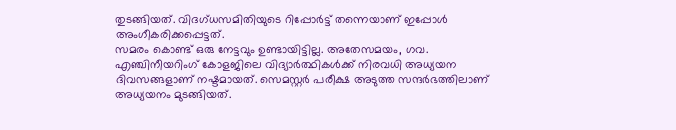തുടങ്ങിയത്. വിദഗ്ധസമിതിയുടെ റിപ്പോര്‍ട്ട് തന്നെയാണ് ഇപ്പോള്‍ അംഗീകരിക്കപ്പെട്ടത്.
സമരം കൊണ്ട് ഒരു നേട്ടവും ഉണ്ടായിട്ടില്ല. അതേസമയം, ഗവ. എഞ്ചിനീയറിംഗ് കോളജിലെ വിദ്യാര്‍ത്ഥികള്‍ക്ക് നിരവധി അധ്യയന ദിവസങ്ങളാണ് നഷ്ടമായത്. സെമസ്റ്റര്‍ പരീക്ഷ അടുത്ത സന്ദര്‍ഭത്തിലാണ് അധ്യയനം മുടങ്ങിയത്.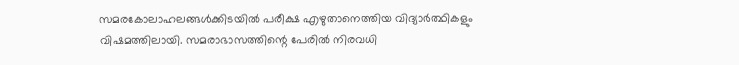സമരകോലാഹലങ്ങള്‍ക്കിടയില്‍ പരീക്ഷ എഴുതാനെത്തിയ വിദ്യാര്‍ത്ഥികളും വിഷമത്തിലായി. സമരാഭാസത്തിന്റെ പേരില്‍ നിരവധി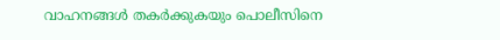വാഹനങ്ങള്‍ തകര്‍ക്കുകയും പൊലീസിനെ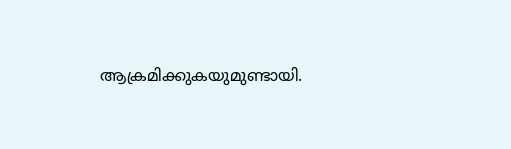ആക്രമിക്കുകയുമുണ്ടായി.